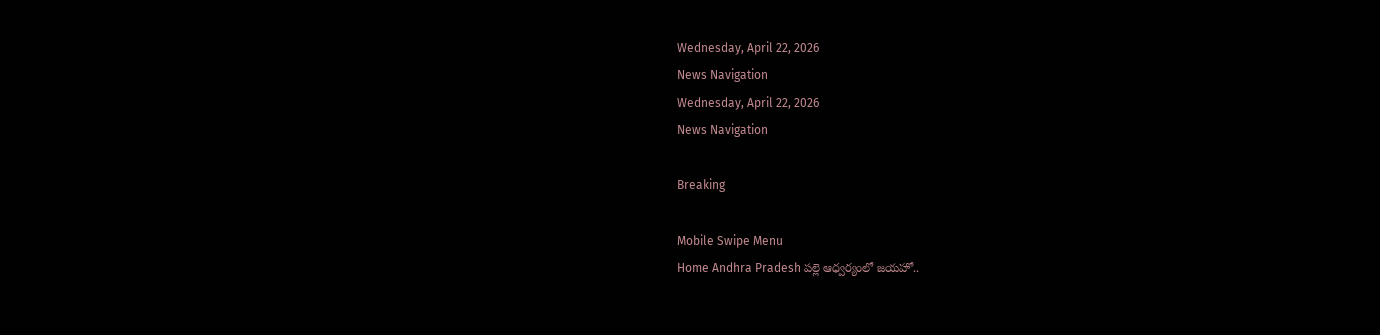Wednesday, April 22, 2026
News Navigation
Wednesday, April 22, 2026
News Navigation

Breaking

Mobile Swipe Menu
Home Andhra Pradesh పల్లె ఆధ్వర్యంలో జయహో..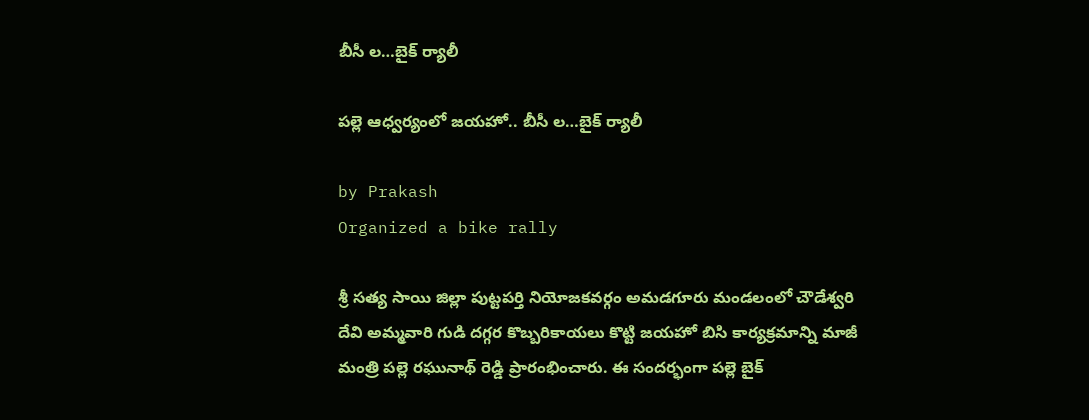బీసీ ల…బైక్ ర్యాలీ

పల్లె ఆధ్వర్యంలో జయహో.. బీసీ ల…బైక్ ర్యాలీ

by Prakash
Organized a bike rally

శ్రీ సత్య సాయి జిల్లా పుట్టపర్తి నియోజకవర్గం అమడగూరు మండలంలో చౌడేశ్వరి దేవి అమ్మవారి గుడి దగ్గర కొబ్బరికాయలు కొట్టి జయహో బిసి కార్యక్రమాన్ని మాజీ మంత్రి పల్లె రఘునాథ్ రెడ్డి ప్రారంభించారు. ఈ సందర్భంగా పల్లె బైక్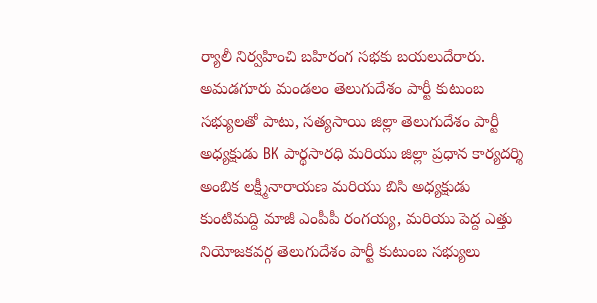ర్యాలీ నిర్వహించి బహిరంగ సభకు బయలుదేరారు. అమడగూరు మండలం తెలుగుదేశం పార్టీ కుటుంబ సభ్యులతో పాటు, సత్యసాయి జిల్లా తెలుగుదేశం పార్టీ అధ్యక్షుడు BK పార్థసారధి మరియు జిల్లా ప్రధాన కార్యదర్శి అంబిక లక్ష్మీనారాయణ మరియు బిసి అధ్యక్షుడు కుంటిమద్ది మాజీ ఎంపీపీ రంగయ్య, మరియు పెద్ద ఎత్తు నియోజకవర్గ తెలుగుదేశం పార్టీ కుటుంబ సభ్యులు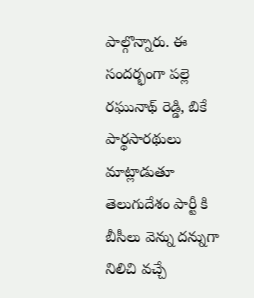పాల్గొన్నారు. ఈ సందర్భంగా పల్లె రఘునాథ్ రెడ్డి, బికే పార్థసారథులు మాట్లాడుతూ తెలుగుదేశం పార్టీ కి బీసీలు వెన్ను దన్నుగా నిలిచి వచ్చే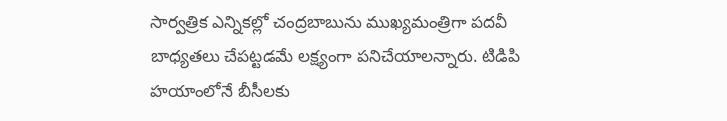సార్వత్రిక ఎన్నికల్లో చంద్రబాబును ముఖ్యమంత్రిగా పదవీ బాధ్యతలు చేపట్టడమే లక్ష్యంగా పనిచేయాలన్నారు. టిడిపి హయాంలోనే బీసీలకు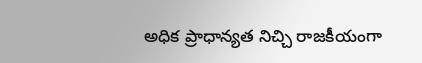అధిక ప్రాధాన్యత నిచ్చి రాజకీయంగా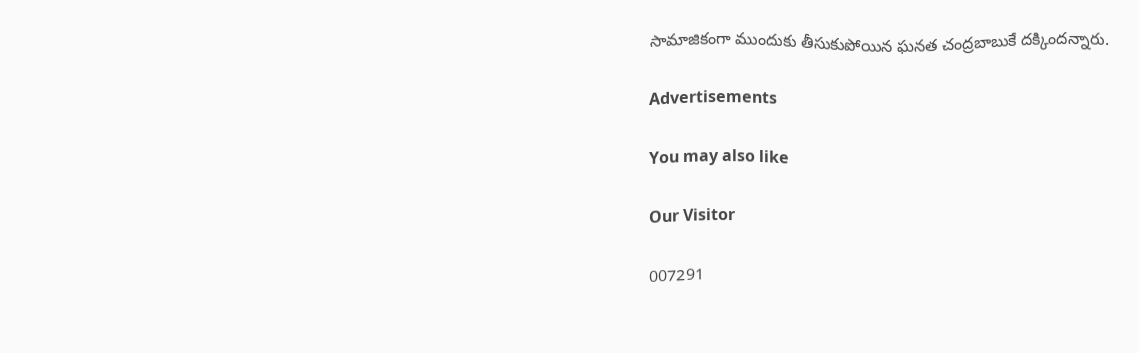సామాజికంగా ముందుకు తీసుకుపోయిన ఘనత చంద్రబాబుకే దక్కిందన్నారు.

Advertisements

You may also like

Our Visitor

007291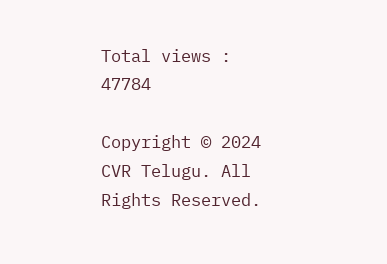Total views : 47784

Copyright © 2024 CVR Telugu. All Rights Reserved.